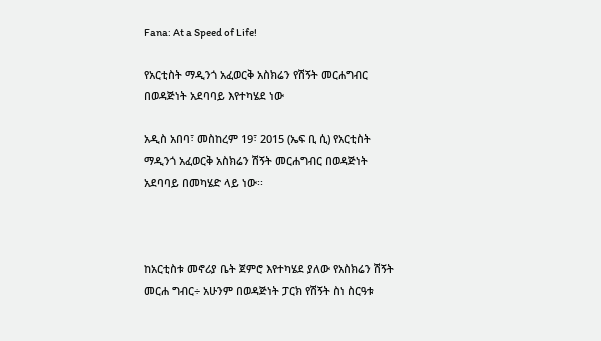Fana: At a Speed of Life!

የአርቲስት ማዲንጎ አፈወርቅ አስክሬን የሽኝት መርሐግብር በወዳጅነት አደባባይ እየተካሄደ ነው

አዲስ አበባ፣ መስከረም 19፣ 2015 (ኤፍ ቢ ሲ) የአርቲስት ማዲንጎ አፈወርቅ አስክሬን ሽኝት መርሐግብር በወዳጅነት አደባባይ በመካሄድ ላይ ነው፡፡



ከአርቲስቱ መኖሪያ ቤት ጀምሮ እየተካሄደ ያለው የአስክሬን ሽኝት መርሐ ግብር÷ አሁንም በወዳጅነት ፓርክ የሽኝት ስነ ስርዓቱ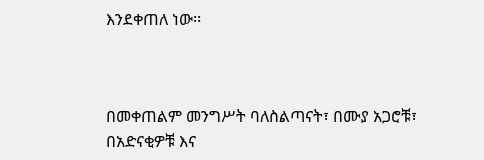እንደቀጠለ ነው፡፡



በመቀጠልም መንግሥት ባለስልጣናት፣ በሙያ አጋሮቹ፣ በአድናቂዎቹ እና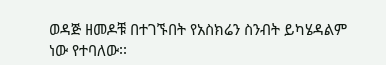ወዳጅ ዘመዶቹ በተገኙበት የአስክሬን ስንብት ይካሄዳልም ነው የተባለው፡፡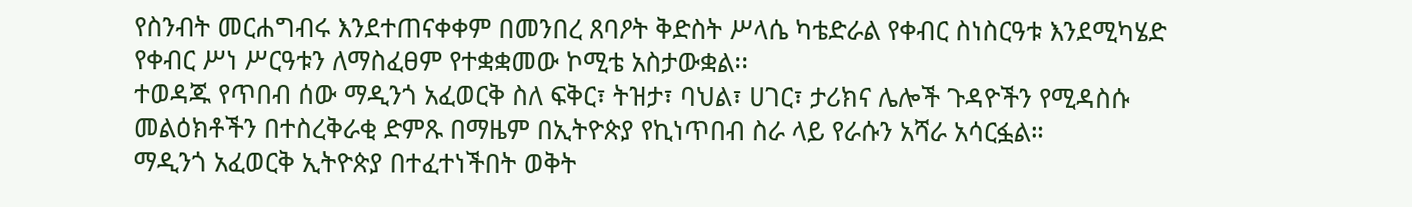የስንብት መርሐግብሩ እንደተጠናቀቀም በመንበረ ጸባዖት ቅድስት ሥላሴ ካቴድራል የቀብር ስነስርዓቱ እንደሚካሄድ የቀብር ሥነ ሥርዓቱን ለማስፈፀም የተቋቋመው ኮሚቴ አስታውቋል፡፡
ተወዳጁ የጥበብ ሰው ማዲንጎ አፈወርቅ ስለ ፍቅር፣ ትዝታ፣ ባህል፣ ሀገር፣ ታሪክና ሌሎች ጉዳዮችን የሚዳስሱ መልዕክቶችን በተስረቅራቂ ድምጹ በማዜም በኢትዮጵያ የኪነጥበብ ስራ ላይ የራሱን አሻራ አሳርፏል።
ማዲንጎ አፈወርቅ ኢትዮጵያ በተፈተነችበት ወቅት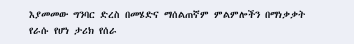እያመመው ግንባር ድረስ በመሄድና ማሰልጠኛም ምልምሎችን በማነቃቃት የራሱ የሆነ ታሪክ የሰራ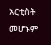አርቲስት መሆኑም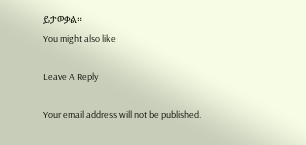ይታወቃል።
You might also like

Leave A Reply

Your email address will not be published.